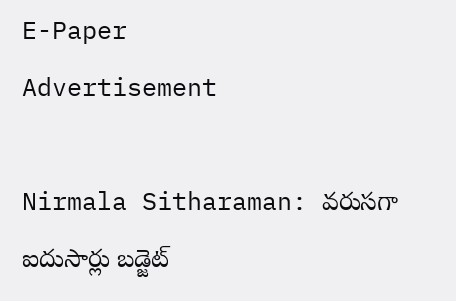E-Paper
Advertisement

Nirmala Sitharaman: వరుసగా ఐదుసార్లు బడ్జెట్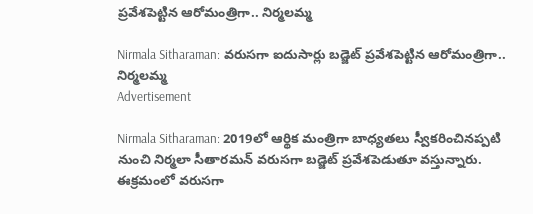ప్రవేశపెట్టిన ఆరోమంత్రిగా.. నిర్మలమ్మ

Nirmala Sitharaman: వరుసగా ఐదుసార్లు బడ్జెట్ ప్రవేశపెట్టిన ఆరోమంత్రిగా.. నిర్మలమ్మ
Advertisement

Nirmala Sitharaman: 2019లో ఆర్థిక మంత్రిగా బాధ్యతలు స్వీకరించినప్పటి నుంచి నిర్మలా సీతారమన్ వరుసగా బడ్జెట్ ప్రవేశపెడుతూ వస్తున్నారు. ఈక్రమంలో వరుసగా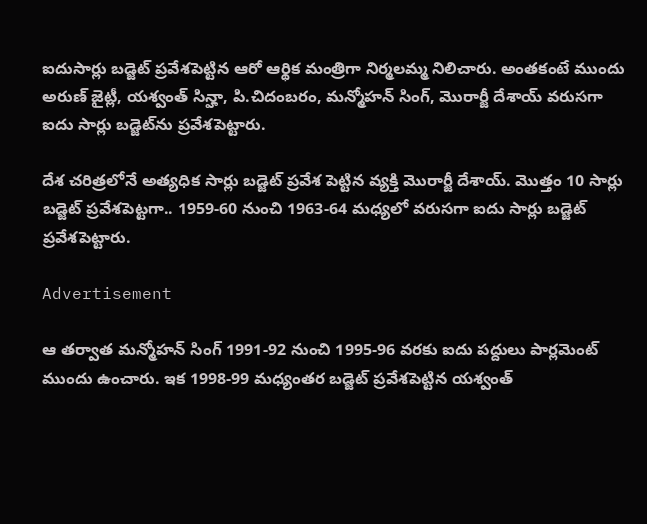ఐదుసార్లు బడ్జెట్ ప్రవేశపెట్టిన ఆరో ఆర్థిక మంత్రిగా నిర్మలమ్మ నిలిచారు. అంతకంటే ముందు అరుణ్ జైట్లీ, యశ్వంత్ సిన్హా, పి.చిదంబరం, మన్మోహన్ సింగ్, మొరార్జీ దేశాయ్ వరుసగా ఐదు సార్లు బడ్జెట్‌ను ప్రవేశపెట్టారు.

దేశ చరిత్రలోనే అత్యధిక సార్లు బడ్జెట్ ప్రవేశ పెట్టిన వ్యక్తి మొరార్జీ దేశాయ్. మొత్తం 10 సార్లు బడ్జెట్ ప్రవేశపెట్టగా.. 1959-60 నుంచి 1963-64 మధ్యలో వరుసగా ఐదు సార్లు బడ్జెట్ ప్రవేశపెట్టారు.

Advertisement

ఆ తర్వాత మన్మోహన్ సింగ్ 1991-92 నుంచి 1995-96 వరకు ఐదు పద్దులు పార్లమెంట్ ముందు ఉంచారు. ఇక 1998-99 మధ్యంతర బడ్జెట్ ప్రవేశపెట్టిన యశ్వంత్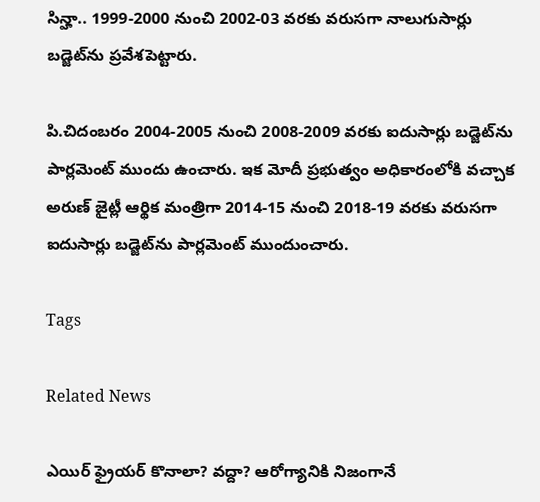సిన్హా.. 1999-2000 నుంచి 2002-03 వరకు వరుసగా నాలుగుసార్లు బడ్జెట్‌ను ప్రవేశపెట్టారు.

పి.చిదంబరం 2004-2005 నుంచి 2008-2009 వరకు ఐదుసార్లు బడ్జెట్‌ను పార్లమెంట్ ముందు ఉంచారు. ఇక మోదీ ప్రభుత్వం అధికారంలోకి వచ్చాక అరుణ్ జైట్లీ ఆర్థిక మంత్రిగా 2014-15 నుంచి 2018-19 వరకు వరుసగా ఐదుసార్లు బడ్జెట్‌ను పార్లమెంట్ ముందుంచారు.

Tags

Related News

ఎయిర్ ఫ్రైయర్ కొనాలా? వద్దా? ఆరోగ్యానికి నిజంగానే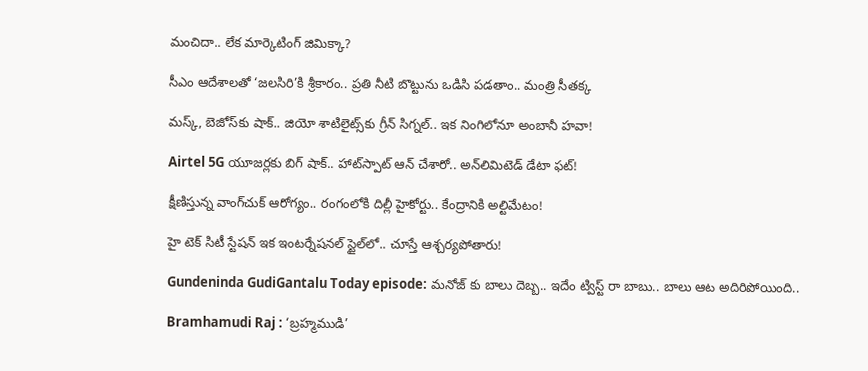మంచిదా.. లేక మార్కెటింగ్ జిమిక్కా?

సీఎం ఆదేశాలతో ‘జలసిరి’కి శ్రీకారం.. ప్రతి నీటి బొట్టును ఒడిసి పడతాం.. మంత్రి సీతక్క

మస్క్, బెజోస్‌కు షాక్.. జియో శాటిలైట్స్‌కు గ్రీన్ సిగ్నల్.. ఇక నింగిలోనూ అంబానీ హవా!

Airtel 5G యూజర్లకు బిగ్ షాక్.. హాట్‌స్పాట్ ఆన్ చేశారో.. అన్‌లిమిటెడ్ డేటా ఫట్!

క్షీణిస్తున్న వాంగ్‌చుక్ ఆరోగ్యం.. రంగంలోకి దిల్లీ హైకోర్టు.. కేంద్రానికి అల్టిమేటం!

హై టెక్ సిటీ స్టేషన్ ఇక ఇంటర్నేషనల్ స్టైల్‌లో.. చూస్తే ఆశ్చర్యపోతారు!

Gundeninda GudiGantalu Today episode: మనోజ్ కు బాలు దెబ్బ.. ఇదేం ట్విస్ట్ రా బాబు.. బాలు ఆట అదిరిపోయింది..

Bramhamudi Raj : ‘బ్రహ్మముడి’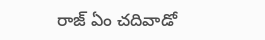రాజ్ ఏం చదివాడో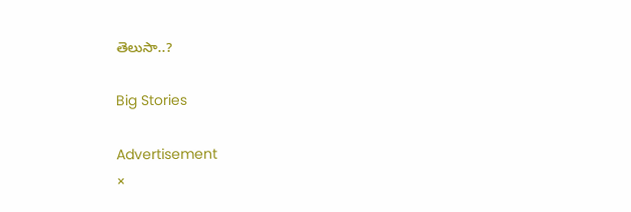తెలుసా..?

Big Stories

Advertisement
×